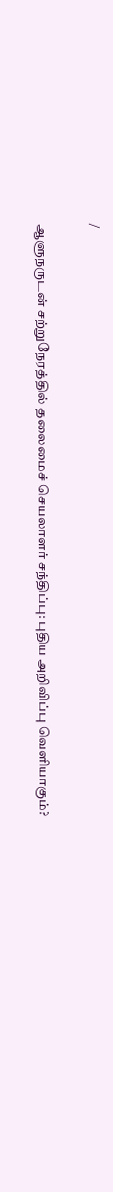/

ஆளுநருடன் சற்றுநேரத்தில் தலைமைச் செயலாளர் சந்திப்பு: புதிய அறிவிப்பு வெளியாகும்?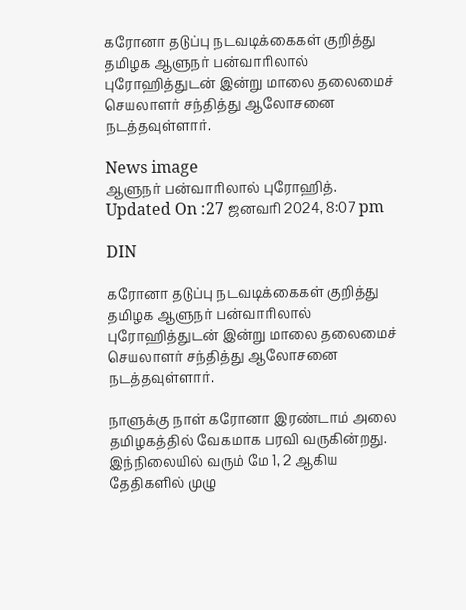கரோனா தடுப்பு நடவடிக்கைகள் குறித்து தமிழக ஆளுநர் பன்வாரிலால் புரோஹித்துடன் இன்று மாலை தலைமைச் செயலாளர் சந்தித்து ஆலோசனை நடத்தவுள்ளார்.

News image
ஆளுநர் பன்வாரிலால் புரோஹித்.
Updated On :27 ஜனவரி 2024, 8:07 pm

DIN

கரோனா தடுப்பு நடவடிக்கைகள் குறித்து தமிழக ஆளுநர் பன்வாரிலால் புரோஹித்துடன் இன்று மாலை தலைமைச் செயலாளர் சந்தித்து ஆலோசனை நடத்தவுள்ளார்.

நாளுக்கு நாள் கரோனா இரண்டாம் அலை தமிழகத்தில் வேகமாக பரவி வருகின்றது. இந்நிலையில் வரும் மே 1, 2 ஆகிய தேதிகளில் முழு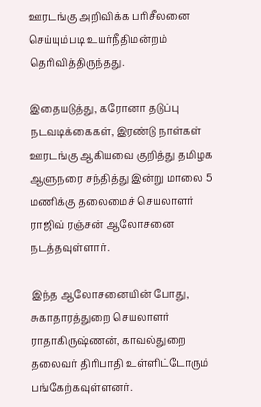ஊரடங்கு அறிவிக்க பரிசீலனை செய்யும்படி உயர்நீதிமன்றம் தெரிவித்திருந்தது.

இதையடுத்து, கரோனா தடுப்பு நடவடிக்கைகள், இரண்டு நாள்கள் ஊரடங்கு ஆகியவை குறித்து தமிழக ஆளுநரை சந்தித்து இன்று மாலை 5 மணிக்கு தலைமைச் செயலாளர் ராஜிவ் ரஞ்சன் ஆலோசனை நடத்தவுள்ளார்.

இந்த ஆலோசனையின் போது, சுகாதாரத்துறை செயலாளர் ராதாகிருஷ்ணன், காவல்துறை தலைவர் திரிபாதி உள்ளிட்டோரும் பங்கேற்கவுள்ளனர்.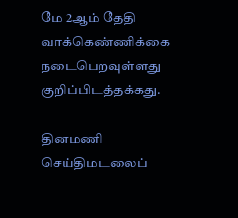மே 2ஆம் தேதி வாக்கெண்ணிக்கை நடைபெறவுள்ளது குறிப்பிடத்தக்கது.

தினமணி செய்திமடலைப்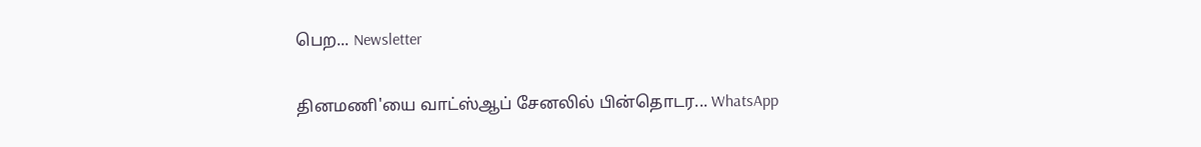பெற... Newsletter

தினமணி'யை வாட்ஸ்ஆப் சேனலில் பின்தொடர... WhatsApp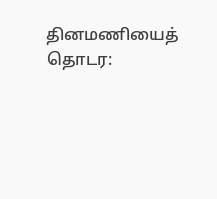தினமணியைத் தொடர: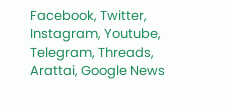Facebook, Twitter, Instagram, Youtube, Telegram, Threads, Arattai, Google News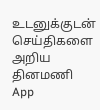உடனுக்குடன் செய்திகளை அறிய தினமணி App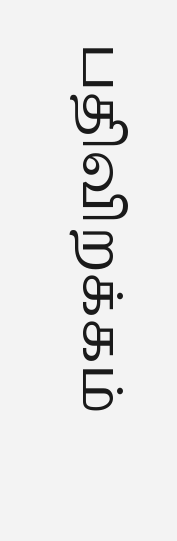பதிவிறக்கம்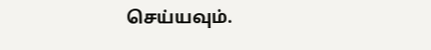செய்யவும்.